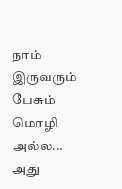நாம் இருவரும்
பேசும்
மொழி அல்ல...
அது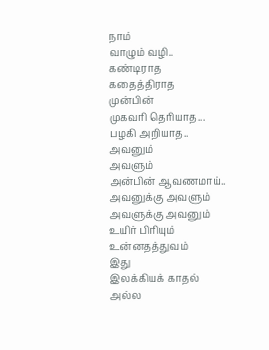நாம்
வாழும் வழி..
கண்டிராத
கதைத்திராத
முன்பின்
முகவரி தெரியாத...
பழகி அறியாத..
அவனும்
அவளும்
அன்பின் ஆவணமாய்..
அவனுக்கு அவளும்
அவளுக்கு அவனும்
உயிர் பிரியும்
உன்னதத்துவம்
இது
இலக்கியக் காதல்
அல்ல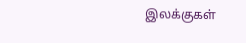இலக்குகள்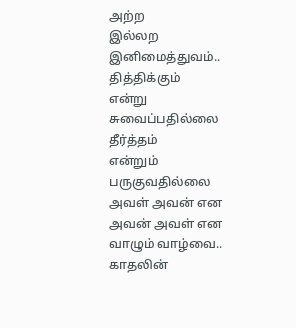அற்ற
இல்லற
இனிமைத்துவம்..
தித்திக்கும்
என்று
சுவைப்பதில்லை
தீர்த்தம்
என்றும்
பருகுவதில்லை
அவள் அவன் என
அவன் அவள் என
வாழும் வாழ்வை..
காதலின்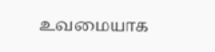உவமையாக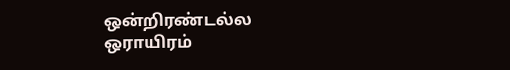ஒன்றிரண்டல்ல
ஒராயிரம்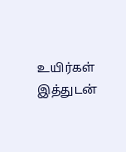உயிர்கள்
இத்துடன்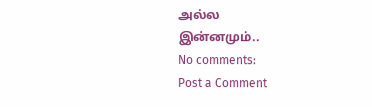அல்ல
இன்னமும்..
No comments:
Post a Comment